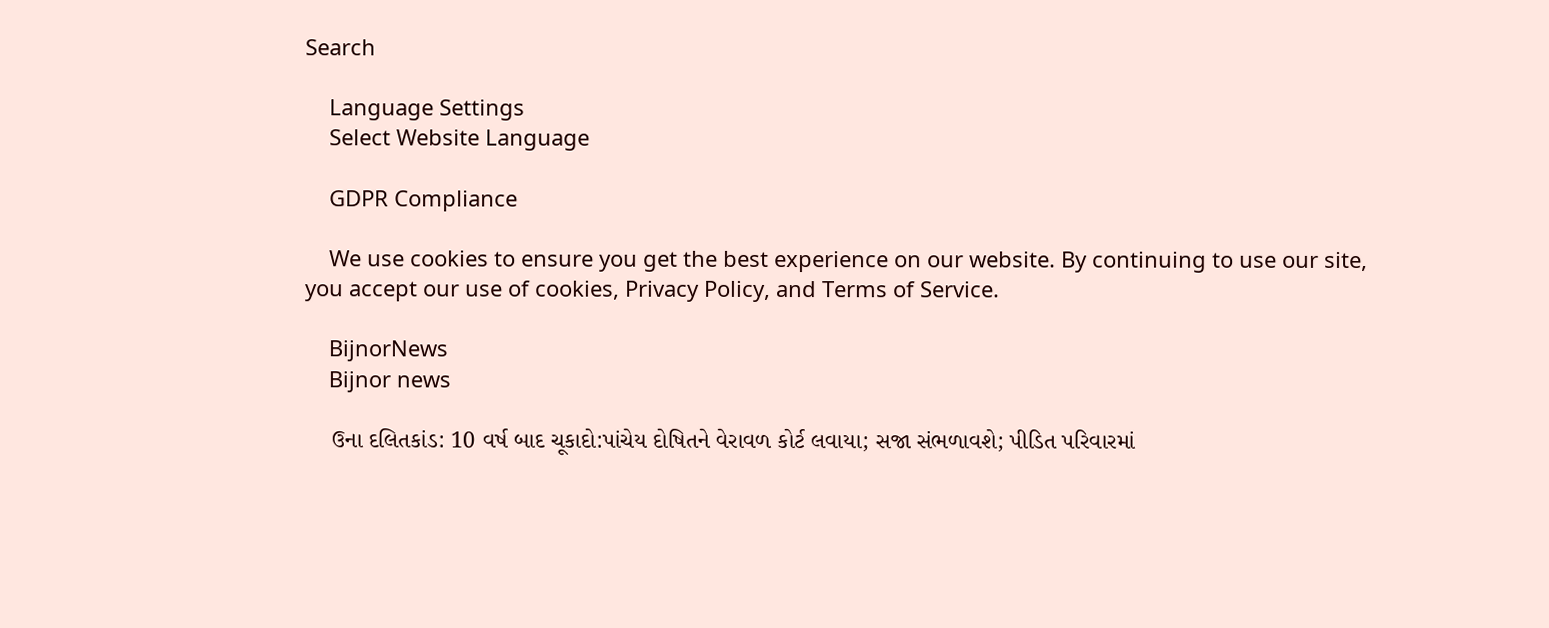Search

    Language Settings
    Select Website Language

    GDPR Compliance

    We use cookies to ensure you get the best experience on our website. By continuing to use our site, you accept our use of cookies, Privacy Policy, and Terms of Service.

    BijnorNews
    Bijnor news

    ઉના દલિતકાંડ: 10 વર્ષ બાદ ચૂકાદો:પાંચેય દોષિતને વેરાવળ કોર્ટ લવાયા; સજા સંભળાવશે; પીડિત પરિવારમાં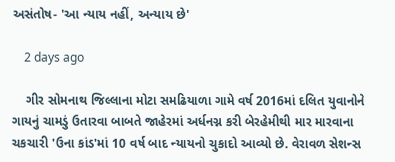અસંતોષ- 'આ ન્યાય નહીં, અન્યાય છે'

    2 days ago

    ગીર સોમનાથ જિલ્લાના મોટા સમઢિયાળા ગામે વર્ષ 2016માં દલિત યુવાનોને ગાયનું ચામડું ઉતારવા બાબતે જાહેરમાં અર્ધનગ્ન કરી બેરહેમીથી માર મારવાના ચકચારી 'ઉના કાંડ'માં 10 વર્ષ બાદ ન્યાયનો ચુકાદો આવ્યો છે. વેરાવળ સેશન્સ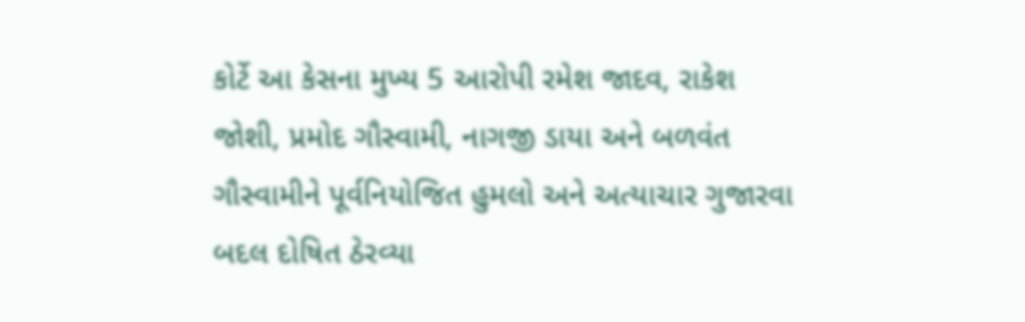કોર્ટે આ કેસના મુખ્ય 5 આરોપી રમેશ જાદવ, રાકેશ જોશી, પ્રમોદ ગૌસ્વામી, નાગજી ડાયા અને બળવંત ગૌસ્વામીને પૂર્વનિયોજિત હુમલો અને અત્યાચાર ગુજારવા બદલ દોષિત ઠેરવ્યા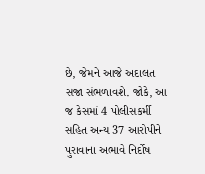છે, જેમને આજે અદાલત સજા સંભળાવશે. જોકે, આ જ કેસમાં 4 પોલીસકર્મી સહિત અન્ય 37 આરોપીને પુરાવાના અભાવે નિર્દોષ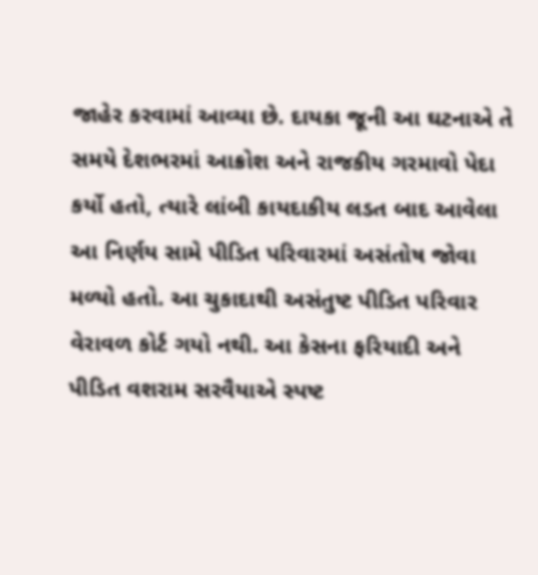જાહેર કરવામાં આવ્યા છે. દાયકા જૂની આ ઘટનાએ તે સમયે દેશભરમાં આક્રોશ અને રાજકીય ગરમાવો પેદા કર્યો હતો, ત્યારે લાંબી કાયદાકીય લડત બાદ આવેલા આ નિર્ણય સામે પીડિત પરિવારમાં અસંતોષ જોવા મળ્યો હતો. આ ચુકાદાથી અસંતુષ્ટ પીડિત પરિવાર વેરાવળ કોર્ટ ગયો નથી. આ કેસના ફરિયાદી અને પીડિત વશરામ સરવૈયાએ સ્પષ્ટ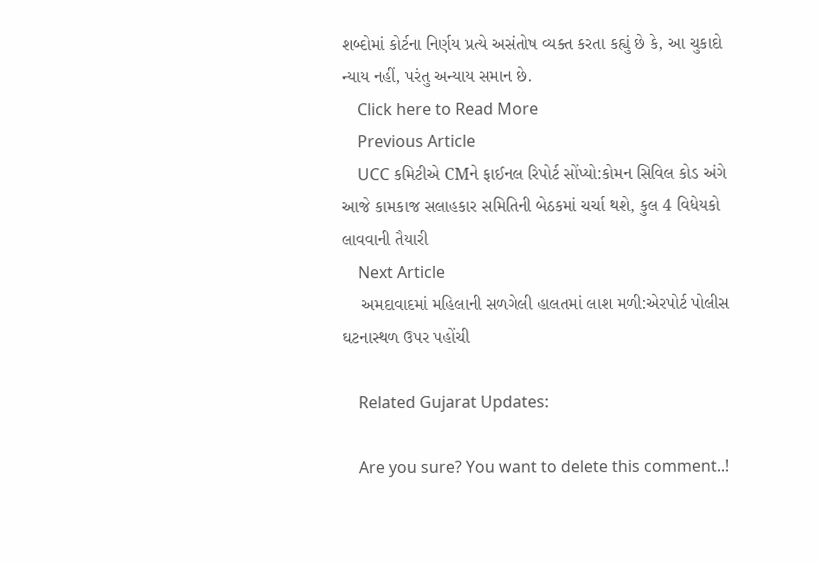શબ્દોમાં કોર્ટના નિર્ણય પ્રત્યે અસંતોષ વ્યક્ત કરતા કહ્યું છે કે, આ ચુકાદો ન્યાય નહીં, પરંતુ અન્યાય સમાન છે.
    Click here to Read More
    Previous Article
    UCC કમિટીએ CMને ફાઈનલ રિપોર્ટ સોંપ્યો:કોમન સિવિલ કોડ અંગે આજે કામકાજ સલાહકાર સમિતિની બેઠકમાં ચર્ચા થશે, કુલ 4 વિધેયકો લાવવાની તૈયારી
    Next Article
    અમદાવાદમાં મહિલાની સળગેલી હાલતમાં લાશ મળી:એરપોર્ટ પોલીસ ઘટનાસ્થળ ઉપર પહોંચી

    Related Gujarat Updates:

    Are you sure? You want to delete this comment..!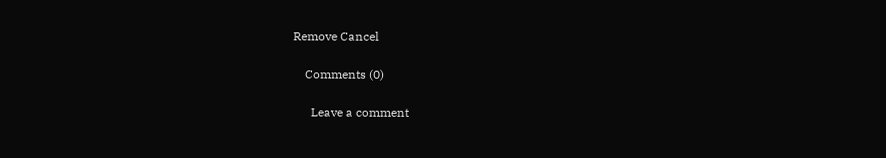Remove Cancel

    Comments (0)

      Leave a comment